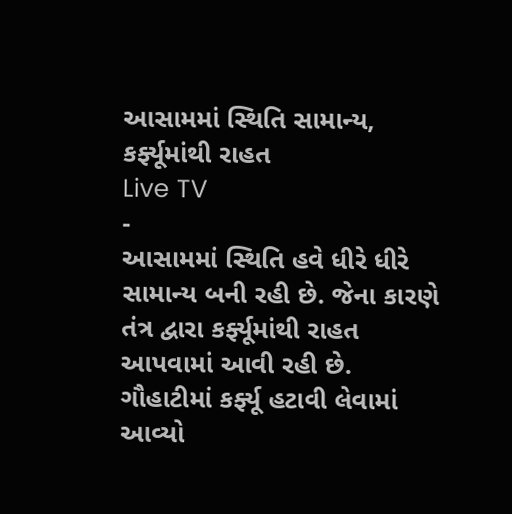આસામમાં સ્થિતિ સામાન્ય, કર્ફ્યૂમાંથી રાહત
Live TV
-
આસામમાં સ્થિતિ હવે ધીરે ધીરે સામાન્ય બની રહી છે. જેના કારણે તંત્ર દ્વારા કર્ફ્યૂમાંથી રાહત આપવામાં આવી રહી છે. ગૌહાટીમાં કર્ફ્યૂ હટાવી લેવામાં આવ્યો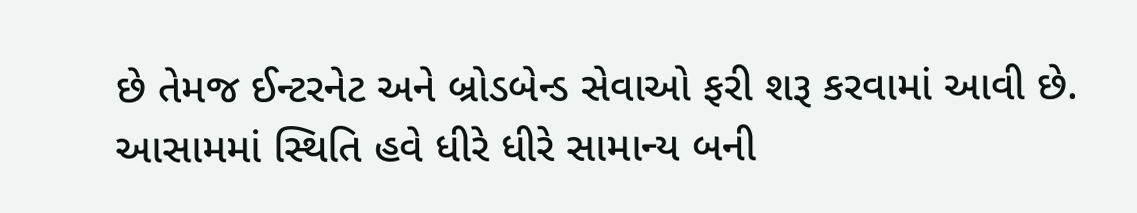છે તેમજ ઈન્ટરનેટ અને બ્રોડબેન્ડ સેવાઓ ફરી શરૂ કરવામાં આવી છે.
આસામમાં સ્થિતિ હવે ધીરે ધીરે સામાન્ય બની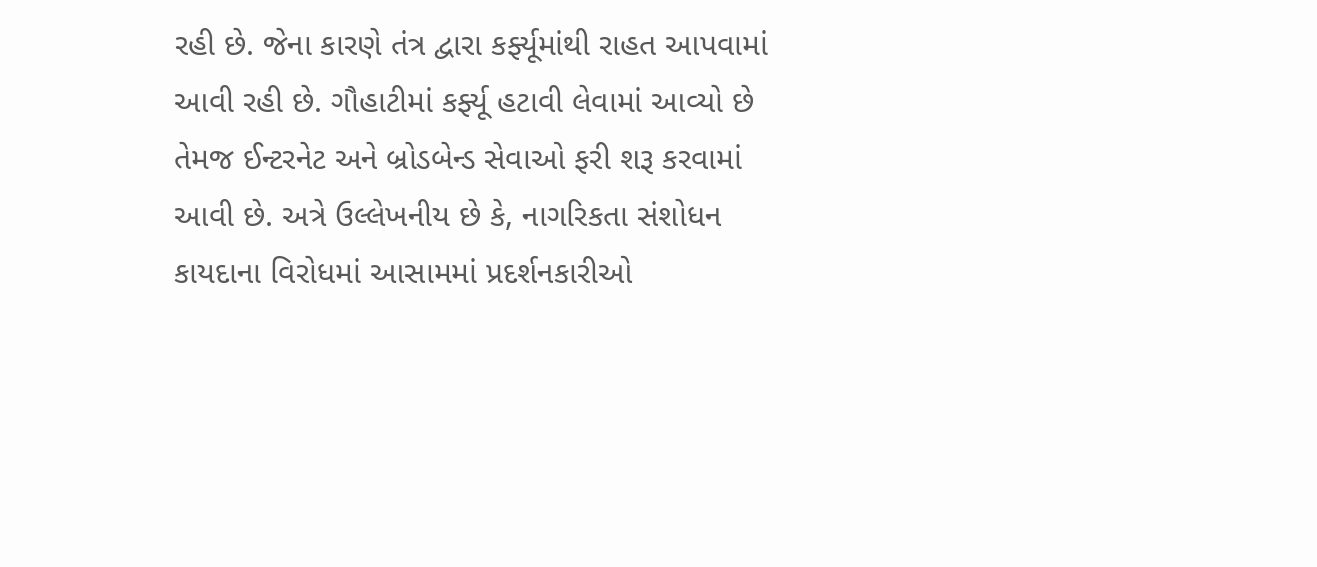રહી છે. જેના કારણે તંત્ર દ્વારા કર્ફ્યૂમાંથી રાહત આપવામાં આવી રહી છે. ગૌહાટીમાં કર્ફ્યૂ હટાવી લેવામાં આવ્યો છે તેમજ ઈન્ટરનેટ અને બ્રોડબેન્ડ સેવાઓ ફરી શરૂ કરવામાં આવી છે. અત્રે ઉલ્લેખનીય છે કે, નાગરિકતા સંશોધન કાયદાના વિરોધમાં આસામમાં પ્રદર્શનકારીઓ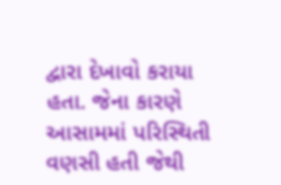દ્વારા દેખાવો કરાયા હતા. જેના કારણે આસામમાં પરિસ્થિતી વણસી હતી જેથી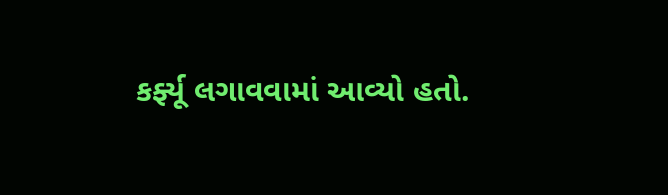કર્ફ્યૂ લગાવવામાં આવ્યો હતો.